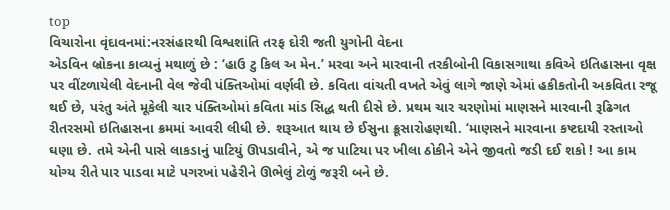top
વિચારોના વૃંદાવનમાં:નરસંહારથી વિશ્વશાંતિ તરફ દોરી જતી યુગોની વેદના
એડવિન બ્રોકના કાવ્યનું મથાળું છે : ‘હાઉ ટુ કિલ અ મેન.’ મરવા અને મારવાની તરકીબોની વિકાસગાથા કવિએ ઇતિહાસના વૃક્ષ પર વીંટળાયેલી વેદનાની વેલ જેવી પંક્તિઓમાં વર્ણવી છે. કવિતા વાંચતી વખતે એવું લાગે જાણે એમાં હકીકતોની અકવિતા રજૂ થઈ છે, પરંતુ અંતે મૂકેલી ચાર પંક્તિઓમાં કવિતા માંડ સિદ્ધ થતી દીસે છે. પ્રથમ ચાર ચરણોમાં માણસને મારવાની રૂઢિગત રીતરસમો ઇતિહાસના ક્રમમાં આવરી લીધી છે. શરૂઆત થાય છે ઈસુના ક્રૂસારોહણથી. ‘માણસને મારવાના કષ્ટદાયી રસ્તાઓ ઘણા છે. તમે એની પાસે લાકડાનું પાટિયું ઊપડાવીને, એ જ પાટિયા પર ખીલા ઠોકીને એને જીવતો જડી દઈ શકો ! આ કામ યોગ્ય રીતે પાર પાડવા માટે પગરખાં પહેરીને ઊભેલું ટોળું જરૂરી બને છે.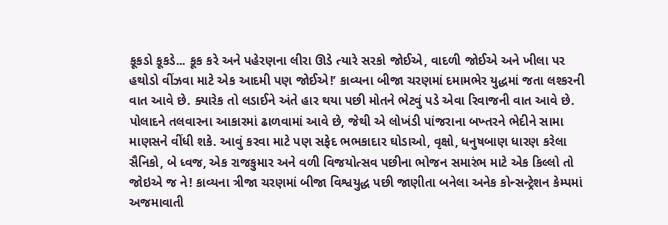કૂકડો કૂકડે... કૂક કરે અને પહેરણના લીરા ઊડે ત્યારે સરકો જોઈએ, વાદળી જોઈએ અને ખીલા પર હથોડો વીંઝવા માટે એક આદમી પણ જોઈએ!’ કાવ્યના બીજા ચરણમાં દમામભેર યુદ્ધમાં જતા લશ્કરની વાત આવે છે. ક્યારેક તો લડાઈને અંતે હાર થયા પછી મોતને ભેટવું પડે એવા રિવાજની વાત આવે છે. પોલાદને તલવારના આકારમાં ઢાળવામાં આવે છે, જેથી એ લોખંડી પાંજરાના બખ્તરને ભેદીને સામા માણસને વીંધી શકે. આવું કરવા માટે પણ સફેદ ભભકાદાર ઘોડાઓ, વૃક્ષો, ધનુષબાણ ધારણ કરેલા સૈનિકો, બે ધ્વજ, એક રાજકુમાર અને વળી વિજયોત્સવ પછીના ભોજન સમારંભ માટે એક કિલ્લો તો જોઇએ જ ને! કાવ્યના ત્રીજા ચરણમાં બીજા વિશ્વયુદ્ધ પછી જાણીતા બનેલા અનેક કોન્સન્ટ્રેશન કેમ્પમાં અજમાવાતી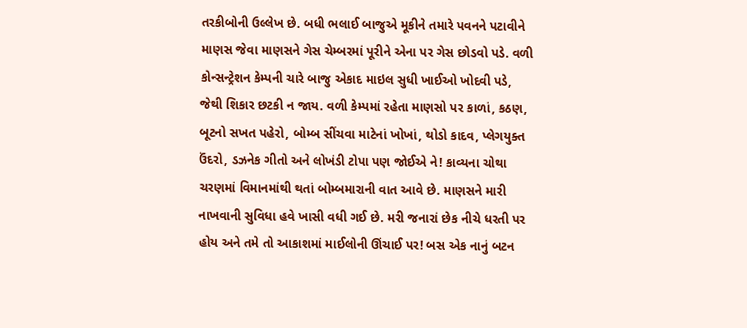તરકીબોની ઉલ્લેખ છે. બધી ભલાઈ બાજુએ મૂકીને તમારે પવનને પટાવીને માણસ જેવા માણસને ગેસ ચેમ્બરમાં પૂરીને એના પર ગેસ છોડવો પડે. વળી કોન્સન્ટ્રેશન કેમ્પની ચારે બાજુ એકાદ માઇલ સુધી ખાઈઓ ખોદવી પડે, જેથી શિકાર છટકી ન જાય. વળી કેમ્પમાં રહેતા માણસો પર કાળાં, કઠણ, બૂટનો સખત પહેરો, બોમ્બ સીંચવા માટેનાં ખોખાં, થોડો કાદવ, પ્લેગયુક્ત ઉંદરો, ડઝનેક ગીતો અને લોખંડી ટોપા પણ જોઈએ ને! કાવ્યના ચોથા ચરણમાં વિમાનમાંથી થતાં બોમ્બમારાની વાત આવે છે. માણસને મારી નાખવાની સુવિધા હવે ખાસી વધી ગઈ છે. મરી જનારાં છેક નીચે ધરતી પર હોય અને તમે તો આકાશમાં માઈલોની ઊંચાઈ પર! બસ એક નાનું બટન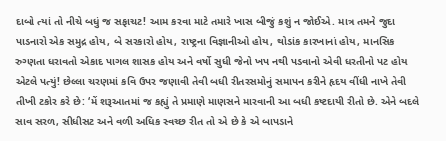દાબો ત્યાં તો નીચે બધું જ સફાચટ! આમ કરવા માટે તમારે ખાસ બીજું કશું ન જોઈએ. માત્ર તમને જુદા પાડનારો એક સમુદ્ર હોય, બે સરકારો હોય, રાષ્ટ્રના વિજ્ઞાનીઓ હોય, થોડાંક કારખાનાં હોય, માનસિક રુગ્ણતા ધરાવતો એકાદ પાગલ શાસક હોય અને વર્ષો સુધી જેનો ખપ નથી પડવાનો એવી ધરતીનો પટ હોય એટલે પત્યું! છેલ્લા ચરણમાં કવિ ઉપર જણાવી તેવી બધી રીતરસમોનું સમાપન કરીને હૃદય વીંધી નાખે તેવી તીખી ટકોર કરે છે: ‘મેં શરૂઆતમાં જ કહ્યું તે પ્રમાણે માણસને મારવાની આ બધી કષ્ટદાયી રીતો છે. એને બદલે સાવ સરળ, સીધીસટ અને વળી અધિક સ્વચ્છ રીત તો એ છે કે એ બાપડાને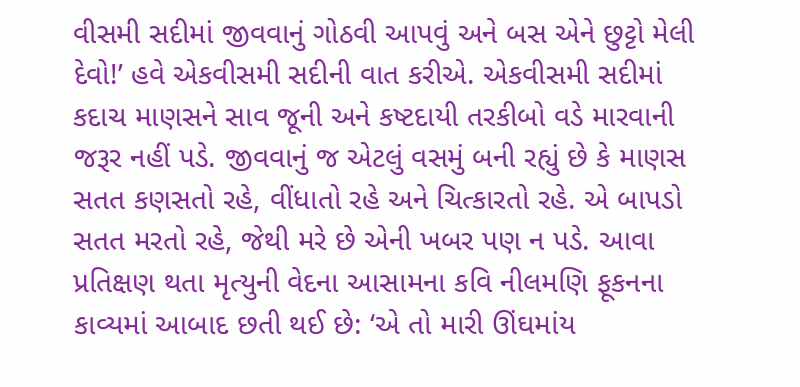વીસમી સદીમાં જીવવાનું ગોઠવી આપવું અને બસ એને છુટ્ટો મેલી દેવો!’ હવે એકવીસમી સદીની વાત કરીએ. એકવીસમી સદીમાં કદાચ માણસને સાવ જૂની અને કષ્ટદાયી તરકીબો વડે મારવાની જરૂર નહીં પડે. જીવવાનું જ એટલું વસમું બની રહ્યું છે કે માણસ સતત કણસતો રહે, વીંધાતો રહે અને ચિત્કારતો રહે. એ બાપડો સતત મરતો રહે, જેથી મરે છે એની ખબર પણ ન પડે. આવા પ્રતિક્ષણ થતા મૃત્યુની વેદના આસામના કવિ નીલમણિ ફૂકનના કાવ્યમાં આબાદ છતી થઈ છે: ‘એ તો મારી ઊંઘમાંય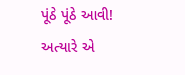પૂંઠે પૂંઠે આવી! અત્યારે એ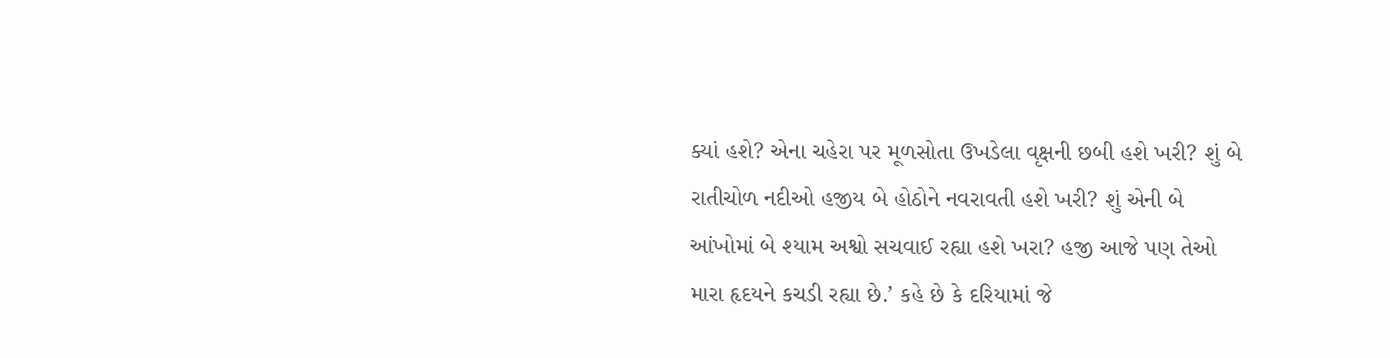ક્યાં હશે? એના ચહેરા પર મૂળસોતા ઉખડેલા વૃક્ષની છબી હશે ખરી? શું બે રાતીચોળ નદીઓ હજીય બે હોઠોને નવરાવતી હશે ખરી? શું એની બે આંખોમાં બે શ્યામ અશ્વો સચવાઈ રહ્યા હશે ખરા? હજી આજે પણ તેઓ મારા હૃદયને કચડી રહ્યા છે.’ કહે છે કે દરિયામાં જે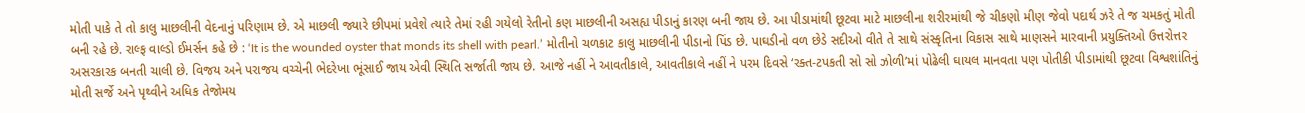મોતી પાકે તે તો કાલુ માછલીની વેદનાનું પરિણામ છે. એ માછલી જ્યારે છીપમાં પ્રવેશે ત્યારે તેમાં રહી ગયેલો રેતીનો કણ માછલીની અસહ્ય પીડાનું કારણ બની જાય છે. આ પીડામાંથી છૂટવા માટે માછલીના શરીરમાંથી જે ચીકણો મીણ જેવો પદાર્થ ઝરે તે જ ચમકતું મોતી બની રહે છે. રાલ્ફ વાલ્ડો ઈમર્સન કહે છે : ‘It is the wounded oyster that monds its shell with pearl.’ મોતીનો ચળકાટ કાલુ માછલીની પીડાનો પિંડ છે. પાઘડીનો વળ છેડે સદીઓ વીતે તે સાથે સંસ્કૃતિના વિકાસ સાથે માણસને મારવાની પ્રયુક્તિઓ ઉત્તરોત્તર અસરકારક બનતી ચાલી છે. વિજય અને પરાજય વચ્ચેની ભેદરેખા ભૂંસાઈ જાય એવી સ્થિતિ સર્જાતી જાય છે. આજે નહીં ને આવતીકાલે, આવતીકાલે નહીં ને પરમ દિવસે ‘રક્ત-ટપકતી સો સો ઝોળી’માં પોઢેલી ઘાયલ માનવતા પણ પોતીકી પીડામાંથી છૂટવા વિશ્વશાંતિનું મોતી સર્જે અને પૃથ્વીને અધિક તેજોમય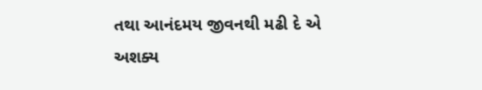તથા આનંદમય જીવનથી મઢી દે એ અશક્ય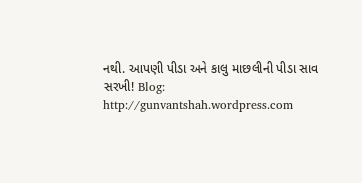નથી. આપણી પીડા અને કાલુ માછલીની પીડા સાવ સરખી! Blog: http://gunvantshah.wordpress.com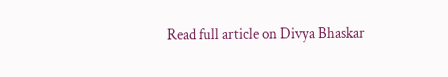Read full article on Divya Bhaskar